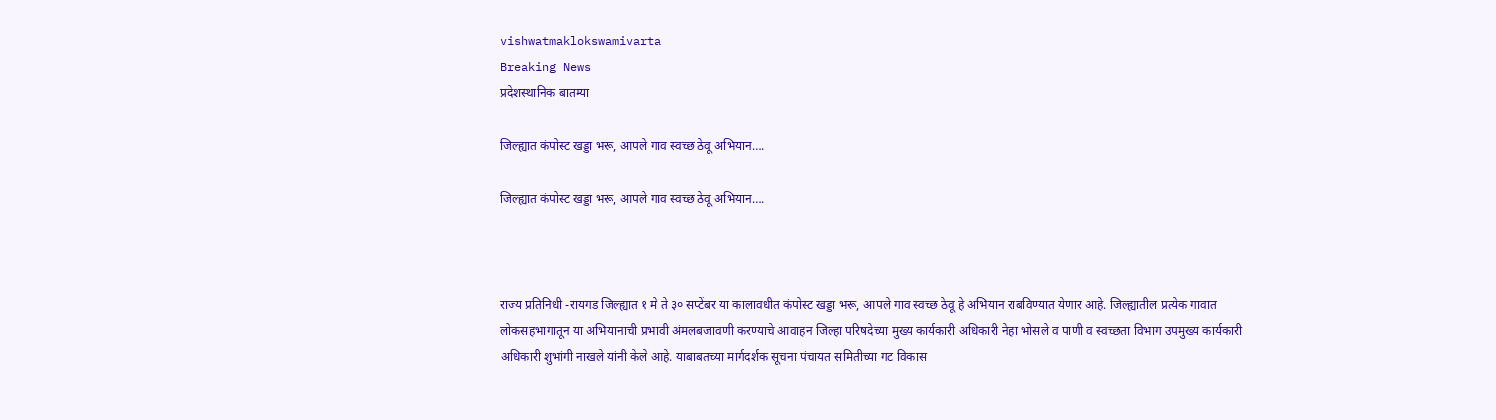vishwatmaklokswamivarta
Breaking News
प्रदेशस्थानिक बातम्या

जिल्ह्यात कंपोस्ट खड्डा भरू, आपले गाव स्वच्छ ठेवू अभियान….

जिल्ह्यात कंपोस्ट खड्डा भरू, आपले गाव स्वच्छ ठेवू अभियान….



राज्य प्रतिनिधी -रायगड जिल्ह्यात १ मे ते ३० सप्टेंबर या कालावधीत कंपोस्ट खड्डा भरू, आपले गाव स्वच्छ ठेवू हे अभियान राबविण्यात येणार आहे. जिल्ह्यातील प्रत्येक गावात लोकसहभागातून या अभियानाची प्रभावी अंमलबजावणी करण्याचे आवाहन जिल्हा परिषदेच्या मुख्य कार्यकारी अधिकारी नेहा भोसले व पाणी व स्वच्छता विभाग उपमुख्य कार्यकारी अधिकारी शुभांगी नाखले यांनी केले आहे. याबाबतच्या मार्गदर्शक सूचना पंचायत समितीच्या गट विकास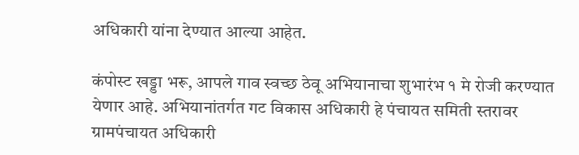अधिकारी यांना देण्यात आल्या आहेत.

कंपोस्ट खड्डा भरू, आपले गाव स्वच्छ ठेवू अभियानाचा शुभारंभ १ मे रोजी करण्यात येणार आहे. अभियानांतर्गत गट विकास अधिकारी हे पंचायत समिती स्तरावर ग्रामपंचायत अधिकारी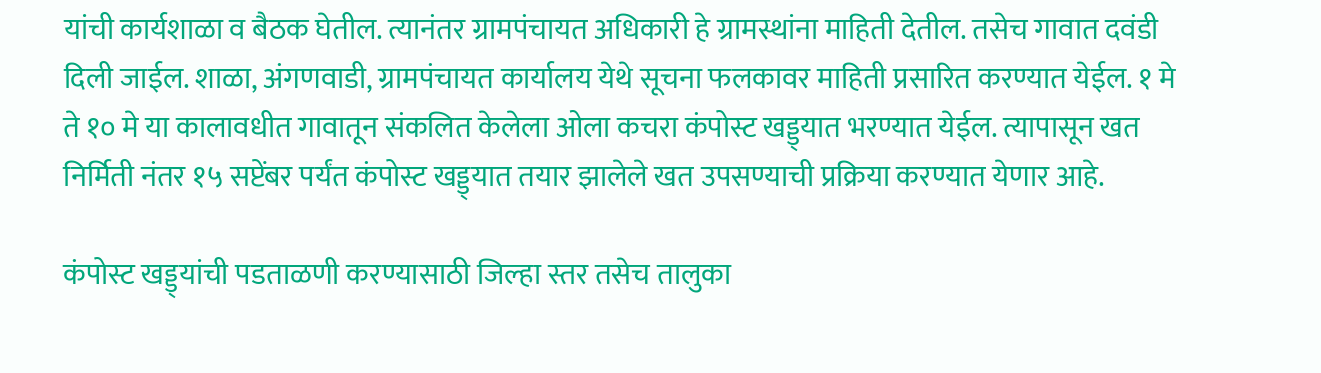यांची कार्यशाळा व बैठक घेतील. त्यानंतर ग्रामपंचायत अधिकारी हे ग्रामस्थांना माहिती देतील. तसेच गावात दवंडी दिली जाईल. शाळा, अंगणवाडी, ग्रामपंचायत कार्यालय येथे सूचना फलकावर माहिती प्रसारित करण्यात येईल. १ मे ते १० मे या कालावधीत गावातून संकलित केलेला ओला कचरा कंपोस्ट खड्ड्यात भरण्यात येईल. त्यापासून खत निर्मिती नंतर १५ सप्टेंबर पर्यंत कंपोस्ट खड्ड्यात तयार झालेले खत उपसण्याची प्रक्रिया करण्यात येणार आहे.

कंपोस्ट खड्ड्यांची पडताळणी करण्यासाठी जिल्हा स्तर तसेच तालुका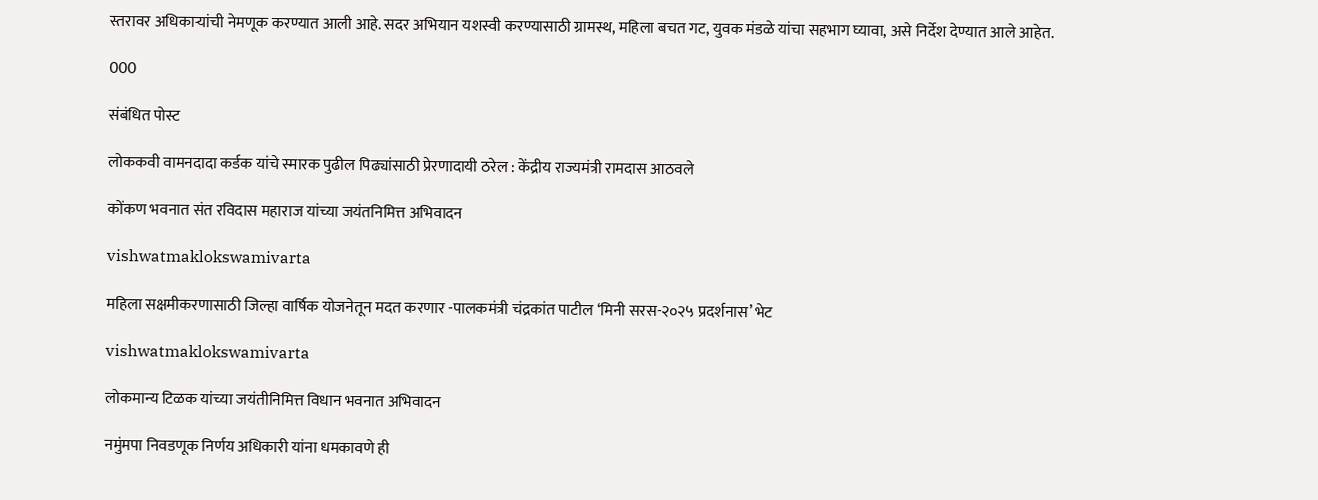स्तरावर अधिकाऱ्यांची नेमणूक करण्यात आली आहे. सदर अभियान यशस्वी करण्यासाठी ग्रामस्थ, महिला बचत गट, युवक मंडळे यांचा सहभाग घ्यावा, असे निर्देश देण्यात आले आहेत.

000

संबंधित पोस्ट

लोककवी वामनदादा कर्डक यांचे स्मारक पुढील पिढ्यांसाठी प्रेरणादायी ठरेल : केंद्रीय राज्यमंत्री रामदास आठवले

कोंकण भवनात संत रविदास महाराज यांच्या जयंतनिमित्त अभिवादन

vishwatmaklokswamivarta

महिला सक्षमीकरणासाठी जिल्हा वार्षिक योजनेतून मदत करणार -पालकमंत्री चंद्रकांत पाटील ‘मिनी सरस-२०२५ प्रदर्शनास’ भेट

vishwatmaklokswamivarta

लोकमान्य टिळक यांच्या जयंतीनिमित्त विधान भवनात अभिवादन

नमुंमपा निवडणूक निर्णय अधिकारी यांना धमकावणे ही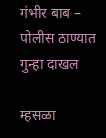गंभीर बाब – पोलीस ठाण्यात गुन्हा दाखल

म्हसळा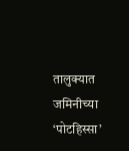तालुक्यात जमिनीच्या ‘पोटहिस्सा’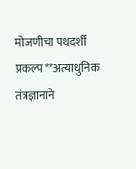मोजणीचा पथदर्शी प्रकल्प**अत्याधुनिक तंत्रज्ञानाने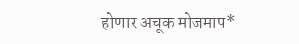होणार अचूक मोजमाप*